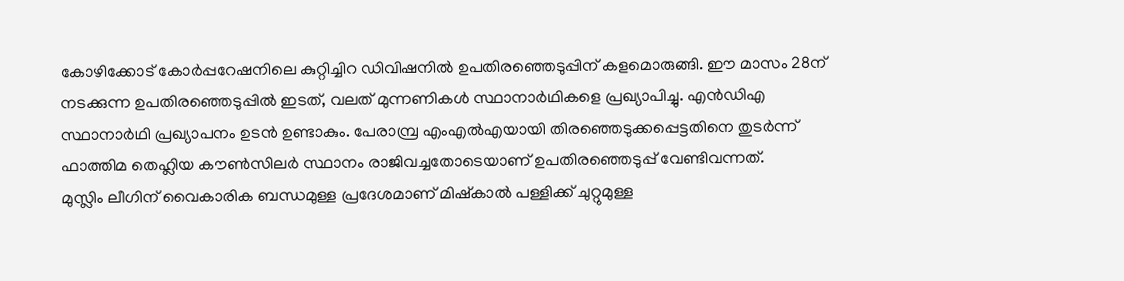കോഴിക്കോട് കോർപ്പറേഷനിലെ കുറ്റിച്ചിറ ഡിവിഷനിൽ ഉപതിരഞ്ഞെടുപ്പിന് കളമൊരുങ്ങി. ഈ മാസം 28ന് നടക്കുന്ന ഉപതിരഞ്ഞെടുപ്പിൽ ഇടത്, വലത് മുന്നണികൾ സ്ഥാനാർഥികളെ പ്രഖ്യാപിച്ചു. എൻഡിഎ സ്ഥാനാർഥി പ്രഖ്യാപനം ഉടൻ ഉണ്ടാകും. പേരാമ്പ്ര എംഎൽഎയായി തിരഞ്ഞെടുക്കപ്പെട്ടതിനെ തുടർന്ന് ഫാത്തിമ തെഹ്ലിയ കൗൺസിലർ സ്ഥാനം രാജിവച്ചതോടെയാണ് ഉപതിരഞ്ഞെടുപ്പ് വേണ്ടിവന്നത്.
മുസ്ലിം ലീഗിന് വൈകാരിക ബന്ധമുള്ള പ്രദേശമാണ് മിഷ്കാൽ പള്ളിക്ക് ചുറ്റുമുള്ള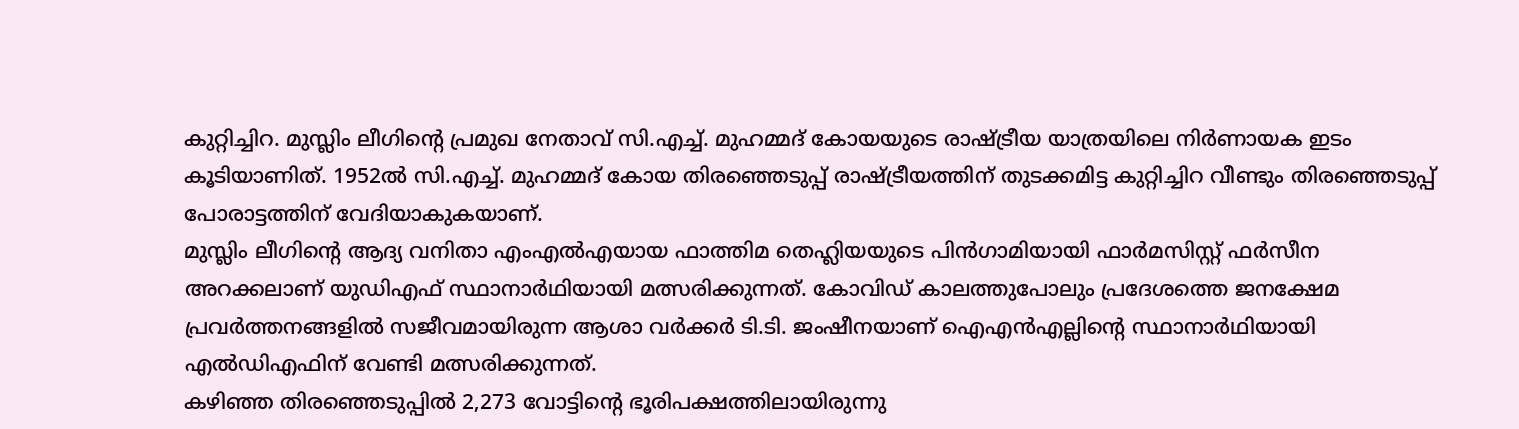കുറ്റിച്ചിറ. മുസ്ലിം ലീഗിന്റെ പ്രമുഖ നേതാവ് സി.എച്ച്. മുഹമ്മദ് കോയയുടെ രാഷ്ട്രീയ യാത്രയിലെ നിർണായക ഇടം കൂടിയാണിത്. 1952ൽ സി.എച്ച്. മുഹമ്മദ് കോയ തിരഞ്ഞെടുപ്പ് രാഷ്ട്രീയത്തിന് തുടക്കമിട്ട കുറ്റിച്ചിറ വീണ്ടും തിരഞ്ഞെടുപ്പ് പോരാട്ടത്തിന് വേദിയാകുകയാണ്.
മുസ്ലിം ലീഗിന്റെ ആദ്യ വനിതാ എംഎൽഎയായ ഫാത്തിമ തെഹ്ലിയയുടെ പിൻഗാമിയായി ഫാർമസിസ്റ്റ് ഫർസീന അറക്കലാണ് യുഡിഎഫ് സ്ഥാനാർഥിയായി മത്സരിക്കുന്നത്. കോവിഡ് കാലത്തുപോലും പ്രദേശത്തെ ജനക്ഷേമ പ്രവർത്തനങ്ങളിൽ സജീവമായിരുന്ന ആശാ വർക്കർ ടി.ടി. ജംഷീനയാണ് ഐഎൻഎല്ലിന്റെ സ്ഥാനാർഥിയായി എൽഡിഎഫിന് വേണ്ടി മത്സരിക്കുന്നത്.
കഴിഞ്ഞ തിരഞ്ഞെടുപ്പിൽ 2,273 വോട്ടിന്റെ ഭൂരിപക്ഷത്തിലായിരുന്നു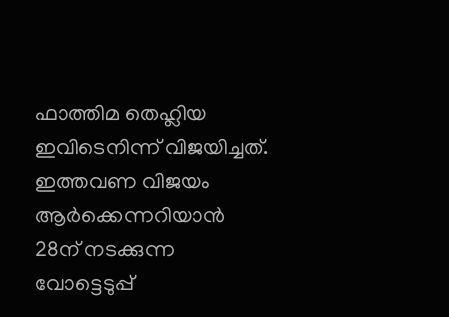ഫാത്തിമ തെഹ്ലിയ ഇവിടെനിന്ന് വിജയിച്ചത്. ഇത്തവണ വിജയം ആർക്കെന്നറിയാൻ 28ന് നടക്കുന്ന വോട്ടെടുപ്പ്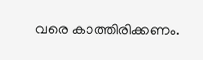വരെ കാത്തിരിക്കണം.